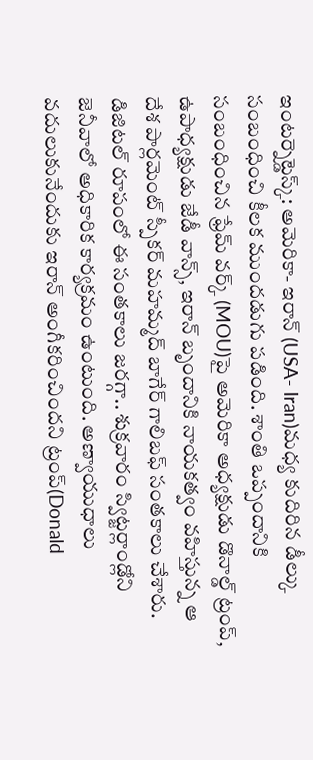ఇంటర్నెట్డెస్క్: అమెరికా- ఇరాన్ (USA- Iran)మధ్య కుదిరిన డీల్కు సంబంధించి కీలక ముందడుగు పడింది. శాంతి ఒప్పందానికి సంబంధించిన ఫ్రేమ్ వర్క్ (MOU)పై అమెరికా అధ్యక్షుడు డొనాల్డ్ ట్రంప్, ఉపాధ్యక్షుడు జేడీ వాన్స్, ఇరాన్ బృందానికి నాయకత్వం వహిస్తున్న ఆ దేశ పార్లమెంట్ స్పీకర్ మహమ్మద్ బాగేర్ గాలిబఫ్ సంతకాలు చేశారు.
డిజిటల్ రూపంలో ఈ సంతకాలు జరగ్గా.. శుక్రవారం స్విట్జర్లాండ్లోని జెనీవాలో అధికారిక కార్యక్రమం ఉంటుంది. అణ్వాయుధాలు వదులుకునేందుకు ఇరాన్ అంగీకరించిందని ట్రంప్(Donald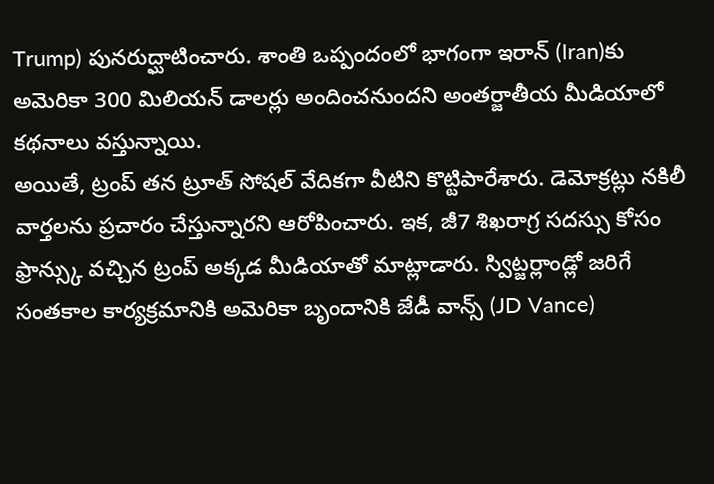Trump) పునరుద్ఘాటించారు. శాంతి ఒప్పందంలో భాగంగా ఇరాన్ (Iran)కు అమెరికా 300 మిలియన్ డాలర్లు అందించనుందని అంతర్జాతీయ మీడియాలో కథనాలు వస్తున్నాయి.
అయితే, ట్రంప్ తన ట్రూత్ సోషల్ వేదికగా వీటిని కొట్టిపారేశారు. డెమోక్రట్లు నకిలీ వార్తలను ప్రచారం చేస్తున్నారని ఆరోపించారు. ఇక, జీ7 శిఖరాగ్ర సదస్సు కోసం ఫ్రాన్స్కు వచ్చిన ట్రంప్ అక్కడ మీడియాతో మాట్లాడారు. స్విట్జర్లాండ్లో జరిగే సంతకాల కార్యక్రమానికి అమెరికా బృందానికి జేడీ వాన్స్ (JD Vance)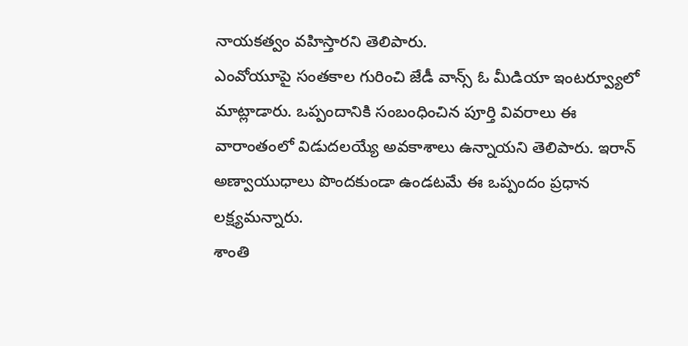నాయకత్వం వహిస్తారని తెలిపారు.
ఎంవోయూపై సంతకాల గురించి జేడీ వాన్స్ ఓ మీడియా ఇంటర్వ్యూలో మాట్లాడారు. ఒప్పందానికి సంబంధించిన పూర్తి వివరాలు ఈ వారాంతంలో విడుదలయ్యే అవకాశాలు ఉన్నాయని తెలిపారు. ఇరాన్ అణ్వాయుధాలు పొందకుండా ఉండటమే ఈ ఒప్పందం ప్రధాన లక్ష్యమన్నారు.
శాంతి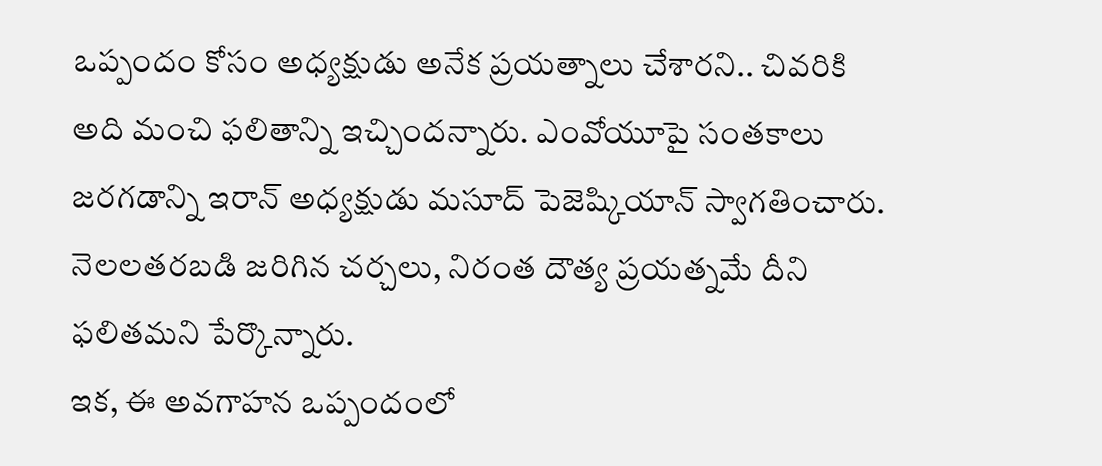ఒప్పందం కోసం అధ్యక్షుడు అనేక ప్రయత్నాలు చేశారని.. చివరికి అది మంచి ఫలితాన్ని ఇచ్చిందన్నారు. ఎంవోయూపై సంతకాలు జరగడాన్ని ఇరాన్ అధ్యక్షుడు మసూద్ పెజెష్కియాన్ స్వాగతించారు. నెలలతరబడి జరిగిన చర్చలు, నిరంత దౌత్య ప్రయత్నమే దీని ఫలితమని పేర్కొన్నారు.
ఇక, ఈ అవగాహన ఒప్పందంలో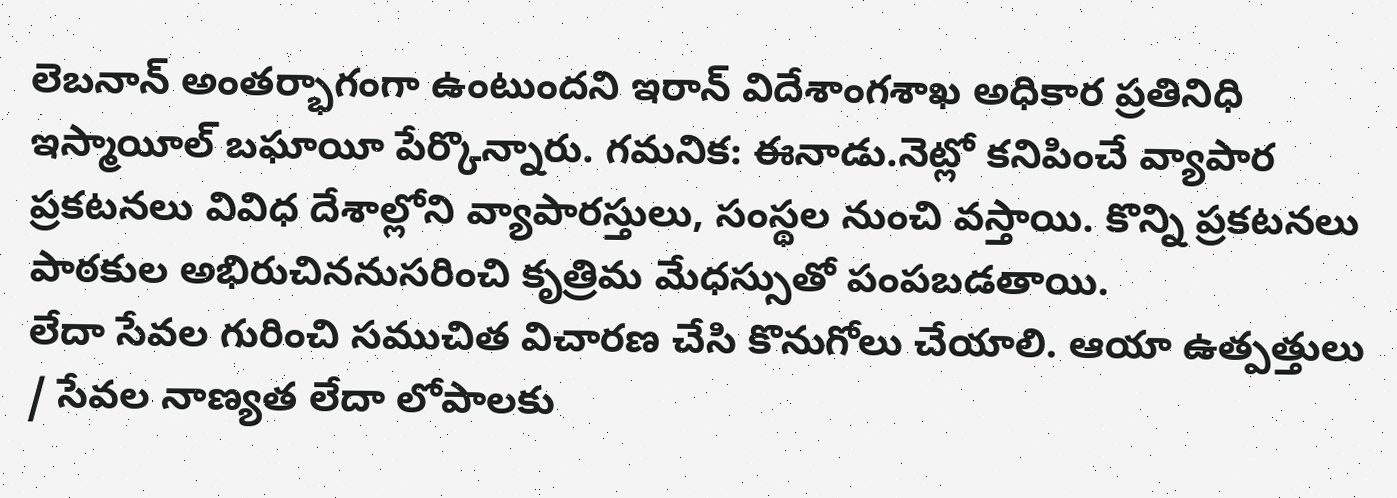లెబనాన్ అంతర్భాగంగా ఉంటుందని ఇరాన్ విదేశాంగశాఖ అధికార ప్రతినిధి ఇస్మాయీల్ బఘాయీ పేర్కొన్నారు. గమనిక: ఈనాడు.నెట్లో కనిపించే వ్యాపార ప్రకటనలు వివిధ దేశాల్లోని వ్యాపారస్తులు, సంస్థల నుంచి వస్తాయి. కొన్ని ప్రకటనలు పాఠకుల అభిరుచిననుసరించి కృత్రిమ మేధస్సుతో పంపబడతాయి.
లేదా సేవల గురించి సముచిత విచారణ చేసి కొనుగోలు చేయాలి. ఆయా ఉత్పత్తులు / సేవల నాణ్యత లేదా లోపాలకు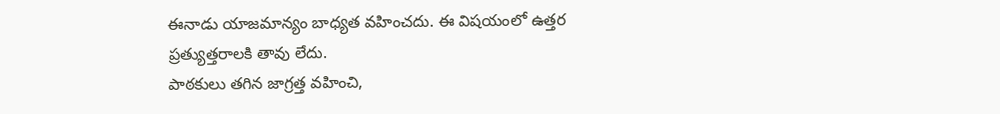ఈనాడు యాజమాన్యం బాధ్యత వహించదు. ఈ విషయంలో ఉత్తర ప్రత్యుత్తరాలకి తావు లేదు.
పాఠకులు తగిన జాగ్రత్త వహించి,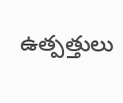ఉత్పత్తులు